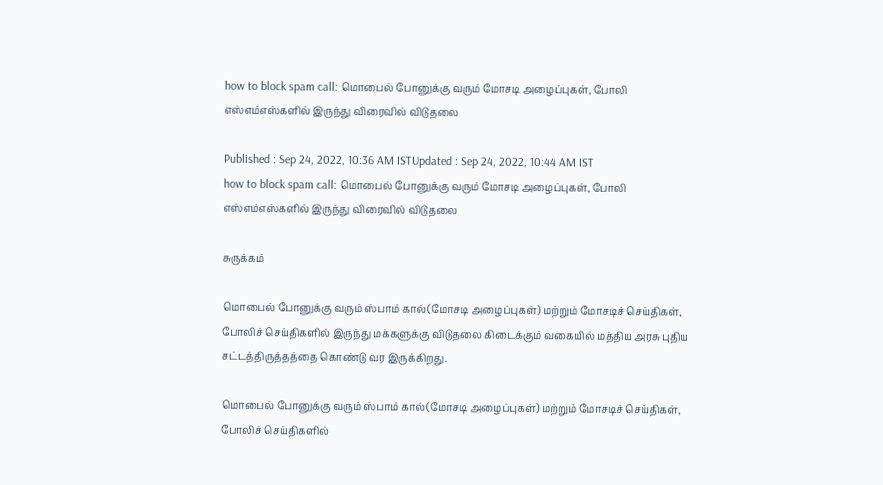how to block spam call: மொபைல் போனுக்கு வரும் மோசடி அழைப்புகள், போலி எஸ்எம்எஸ்களில் இருந்து விரைவில் விடுதலை

Published : Sep 24, 2022, 10:36 AM ISTUpdated : Sep 24, 2022, 10:44 AM IST
how to block spam call: மொபைல் போனுக்கு வரும் மோசடி அழைப்புகள், போலி எஸ்எம்எஸ்களில் இருந்து விரைவில் விடுதலை

சுருக்கம்

மொபைல் போனுக்கு வரும் ஸ்பாம் கால்(மோசடி அழைப்புகள்) மற்றும் மோசடிச் செய்திகள், போலிச் செய்திகளில் இருந்து மக்களுக்கு விடுதலை கிடைக்கும் வகையில் மத்திய அரசு புதிய சட்டத்திருத்தத்தை கொண்டு வர இருக்கிறது.

மொபைல் போனுக்கு வரும் ஸ்பாம் கால்(மோசடி அழைப்புகள்) மற்றும் மோசடிச் செய்திகள், போலிச் செய்திகளில்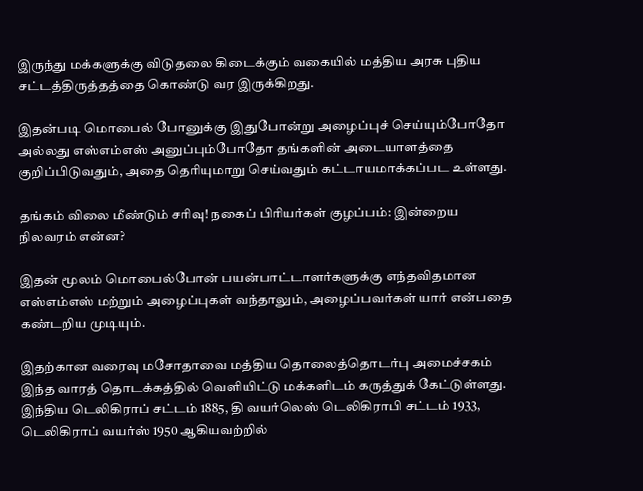இருந்து மக்களுக்கு விடுதலை கிடைக்கும் வகையில் மத்திய அரசு புதிய சட்டத்திருத்தத்தை கொண்டு வர இருக்கிறது.

இதன்படி மொபைல் போனுக்கு இதுபோன்று அழைப்புச் செய்யும்போதோ அல்லது எஸ்எம்எஸ் அனுப்பும்போதோ தங்களின் அடையாளத்தை குறிப்பிடுவதும், அதை தெரியுமாறு செய்வதும் கட்டாயமாக்கப்பட உள்ளது.

தங்கம் விலை மீண்டும் சரிவு! நகைப் பிரியர்கள் குழப்பம்: இன்றைய நிலவரம் என்ன?

இதன் மூலம் மொபைல்போன் பயன்பாட்டாளர்களுக்கு எந்தவிதமான எஸ்எம்எஸ் மற்றும் அழைப்புகள் வந்தாலும், அழைப்பவர்கள் யார் என்பதை கண்டறிய முடியும்.

இதற்கான வரைவு மசோதாவை மத்திய தொலைத்தொடர்பு அமைச்சகம் இந்த வாரத் தொடக்கத்தில் வெளியிட்டு மக்களிடம் கருத்துக் கேட்டுள்ளது. இந்திய டெலிகிராப் சட்டம் 1885, தி வயர்லெஸ் டெலிகிராபி சட்டம் 1933, டெலிகிராப் வயர்ஸ் 1950 ஆகியவற்றில்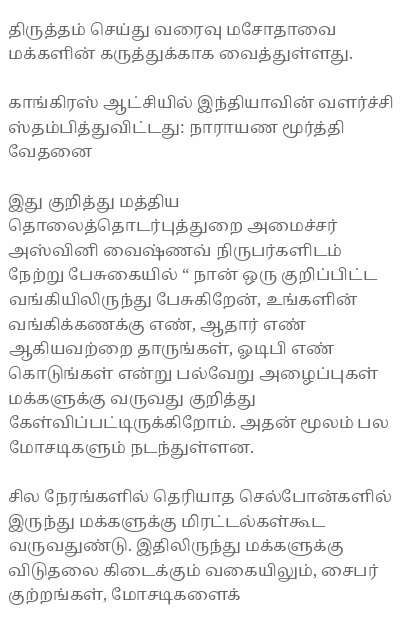திருத்தம் செய்து வரைவு மசோதாவை மக்களின் கருத்துக்காக வைத்துள்ளது.

காங்கிரஸ் ஆட்சியில் இந்தியாவின் வளர்ச்சி ஸ்தம்பித்துவிட்டது: நாராயண மூர்த்தி வேதனை

இது குறித்து மத்திய தொலைத்தொடர்புத்துறை அமைச்சர் அஸ்வினி வைஷ்ணவ் நிருபர்களிடம் நேற்று பேசுகையில் “ நான் ஒரு குறிப்பிட்ட வங்கியிலிருந்து பேசுகிறேன், உங்களின் வங்கிக்கணக்கு எண், ஆதார் எண் ஆகியவற்றை தாருங்கள், ஓடிபி எண் கொடுங்கள் என்று பல்வேறு அழைப்புகள் மக்களுக்கு வருவது குறித்து கேள்விப்பட்டிருக்கிறோம். அதன் மூலம் பல மோசடிகளும் நடந்துள்ளன.

சில நேரங்களில் தெரியாத செல்போன்களில் இருந்து மக்களுக்கு மிரட்டல்கள்கூட வருவதுண்டு. இதிலிருந்து மக்களுக்கு விடுதலை கிடைக்கும் வகையிலும், சைபர் குற்றங்கள், மோசடிகளைக்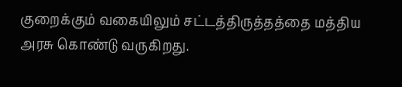குறைக்கும் வகையிலும் சட்டத்திருத்தத்தை மத்திய அரசு கொண்டு வருகிறது.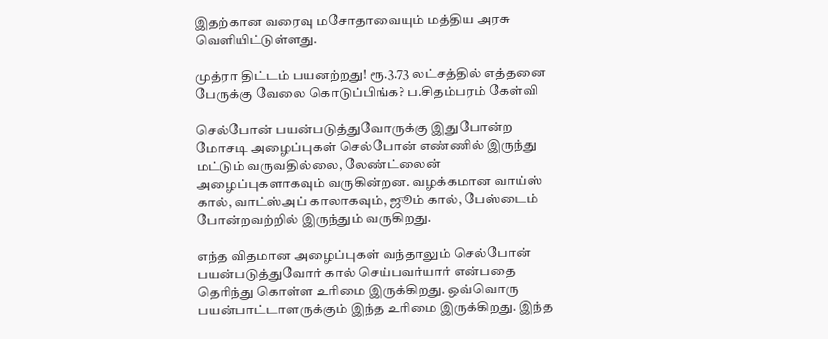இதற்கான வரைவு மசோதாவையும் மத்திய அரசு வெளியிட்டுள்ளது.

முத்ரா திட்டம் பயனற்றது! ரூ.3.73 லட்சத்தில் எத்தனை பேருக்கு வேலை கொடுப்பிங்க? ப.சிதம்பரம் கேள்வி

செல்போன் பயன்படுத்துவோருக்கு இதுபோன்ற மோசடி அழைப்புகள் செல்போன் எண்ணில் இருந்து மட்டும் வருவதில்லை, லேண்ட்லைன் அழைப்புகளாகவும் வருகின்றன. வழக்கமான வாய்ஸ் கால், வாட்ஸ்அப் காலாகவும், ஜூம் கால், பேஸ்டைம் போன்றவற்றில் இருந்தும் வருகிறது.

எந்த விதமான அழைப்புகள் வந்தாலும் செல்போன் பயன்படுத்துவோர் கால் செய்பவர்யார் என்பதை தெரிந்து கொள்ள உரிமை இருக்கிறது. ஒவ்வொரு பயன்பாட்டாளருக்கும் இந்த உரிமை இருக்கிறது. இந்த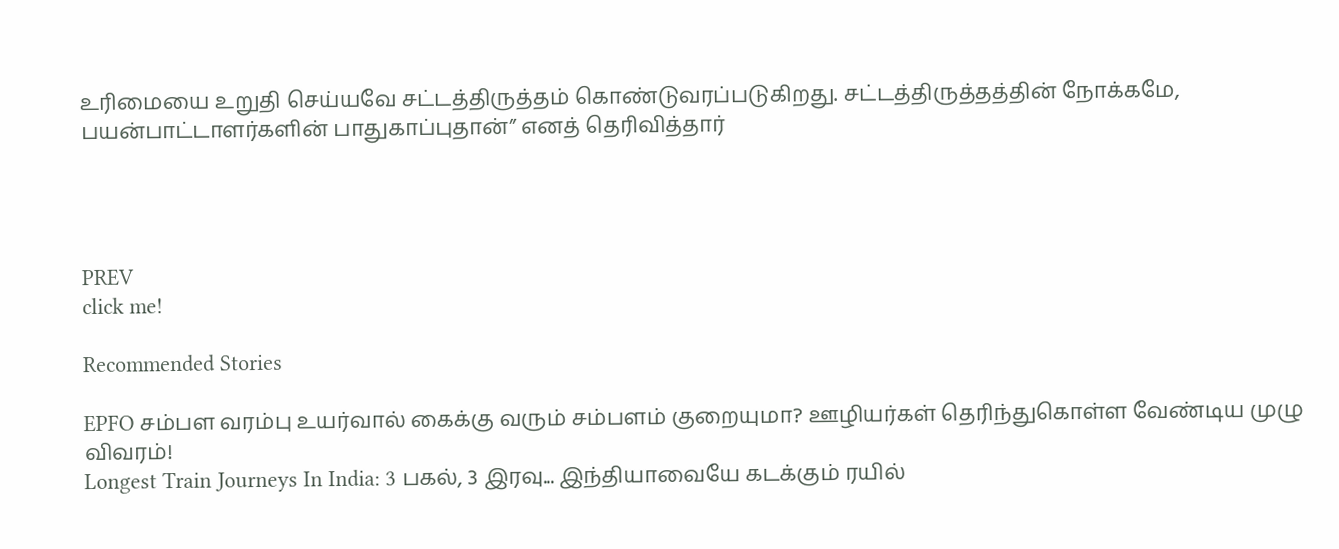உரிமையை உறுதி செய்யவே சட்டத்திருத்தம் கொண்டுவரப்படுகிறது. சட்டத்திருத்தத்தின் நோக்கமே, பயன்பாட்டாளர்களின் பாதுகாப்புதான்” எனத் தெரிவித்தார்




PREV
click me!

Recommended Stories

EPFO சம்பள வரம்பு உயர்வால் கைக்கு வரும் சம்பளம் குறையுமா? ஊழியர்கள் தெரிந்துகொள்ள வேண்டிய முழு விவரம்!
Longest Train Journeys In India: 3 பகல், 3 இரவு... இந்தியாவையே கடக்கும் ரயில்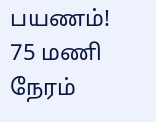பயணம்! 75 மணி நேரம்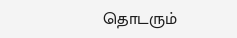தொடரும்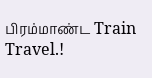பிரம்மாண்ட Train Travel.!